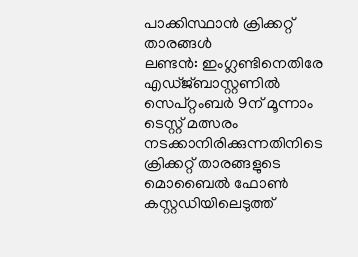പാക്കിസ്ഥാൻ ക്രിക്കറ്റ് താരങ്ങൾ
ലണ്ടൻ: ഇംഗ്ലണ്ടിനെതിരേ എഡ്ജ്ബാസ്റ്റണിൽ സെപ്റ്റംബർ 9ന് മൂന്നാം ടെസ്റ്റ് മത്സരം നടക്കാനിരിക്കുന്നതിനിടെ ക്രിക്കറ്റ് താരങ്ങളുടെ മൊബൈൽ ഫോൺ കസ്റ്റഡിയിലെടുത്ത്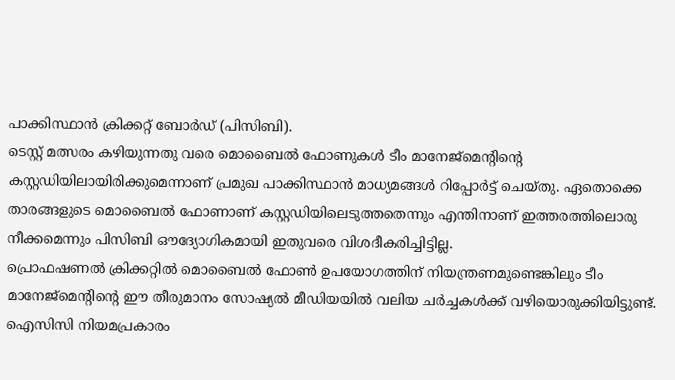പാക്കിസ്ഥാൻ ക്രിക്കറ്റ് ബോർഡ് (പിസിബി).
ടെസ്റ്റ് മത്സരം കഴിയുന്നതു വരെ മൊബൈൽ ഫോണുകൾ ടീം മാനേജ്മെന്റിന്റെ കസ്റ്റഡിയിലായിരിക്കുമെന്നാണ് പ്രമുഖ പാക്കിസ്ഥാൻ മാധ്യമങ്ങൾ റിപ്പോർട്ട് ചെയ്തു. ഏതൊക്കെ താരങ്ങളുടെ മൊബൈൽ ഫോണാണ് കസ്റ്റഡിയിലെടുത്തതെന്നും എന്തിനാണ് ഇത്തരത്തിലൊരു നീക്കമെന്നും പിസിബി ഔദ്യോഗികമായി ഇതുവരെ വിശദീകരിച്ചിട്ടില്ല.
പ്രൊഫഷണൽ ക്രിക്കറ്റിൽ മൊബൈൽ ഫോൺ ഉപയോഗത്തിന് നിയന്ത്രണമുണ്ടെങ്കിലും ടീം മാനേജ്മെന്റിന്റെ ഈ തീരുമാനം സോഷ്യൽ മീഡിയയിൽ വലിയ ചർച്ചകൾക്ക് വഴിയൊരുക്കിയിട്ടുണ്ട്. ഐസിസി നിയമപ്രകാരം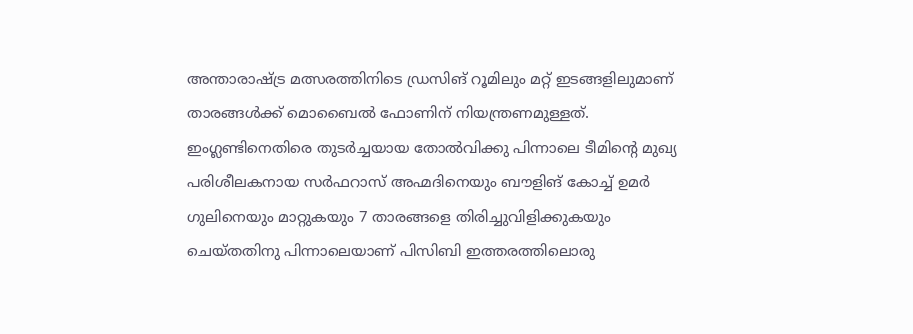അന്താരാഷ്ട്ര മത്സരത്തിനിടെ ഡ്രസിങ് റൂമിലും മറ്റ് ഇടങ്ങളിലുമാണ് താരങ്ങൾക്ക് മൊബൈൽ ഫോണിന് നിയന്ത്രണമുള്ളത്. ഇംഗ്ലണ്ടിനെതിരെ തുടർച്ചയായ തോൽവിക്കു പിന്നാലെ ടീമിന്റെ മുഖ്യ പരിശീലകനായ സർഫറാസ് അഹ്മദിനെയും ബൗളിങ് കോച്ച് ഉമർ ഗുലിനെയും മാറ്റുകയും 7 താരങ്ങളെ തിരിച്ചുവിളിക്കുകയും ചെയ്തതിനു പിന്നാലെയാണ് പിസിബി ഇത്തരത്തിലൊരു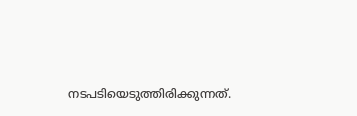നടപടിയെടുത്തിരിക്കുന്നത്.